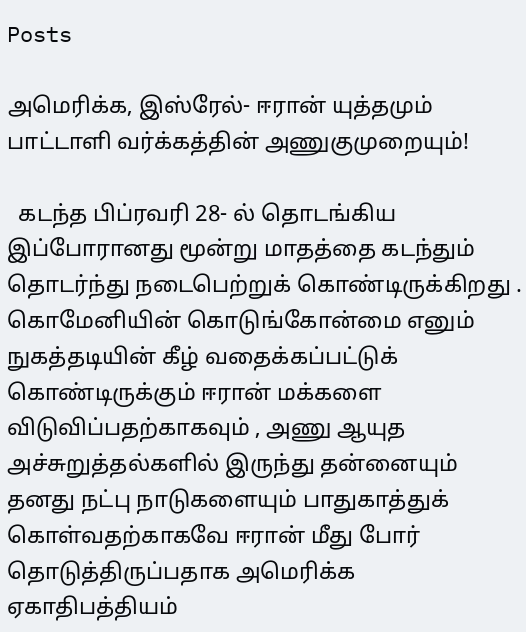Posts

அமெரிக்க, இஸ்ரேல்- ஈரான் யுத்தமும் பாட்டாளி வர்க்கத்தின் அணுகுமுறையும்!

  கடந்த பிப்ரவரி 28- ல் தொடங்கிய இப்போரானது மூன்று மாதத்தை கடந்தும் தொடர்ந்து நடைபெற்றுக் கொண்டிருக்கிறது . கொமேனியின் கொடுங்கோன்மை எனும் நுகத்தடியின் கீழ் வதைக்கப்பட்டுக் கொண்டிருக்கும் ஈரான் மக்களை விடுவிப்பதற்காகவும் , அணு ஆயுத அச்சுறுத்தல்களில் இருந்து தன்னையும் தனது நட்பு நாடுகளையும் பாதுகாத்துக் கொள்வதற்காகவே ஈரான் மீது போர் தொடுத்திருப்பதாக அமெரிக்க ஏகாதிபத்தியம்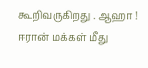கூறிவருகிறது . ஆஹா ! ஈரான் மக்கள் மீது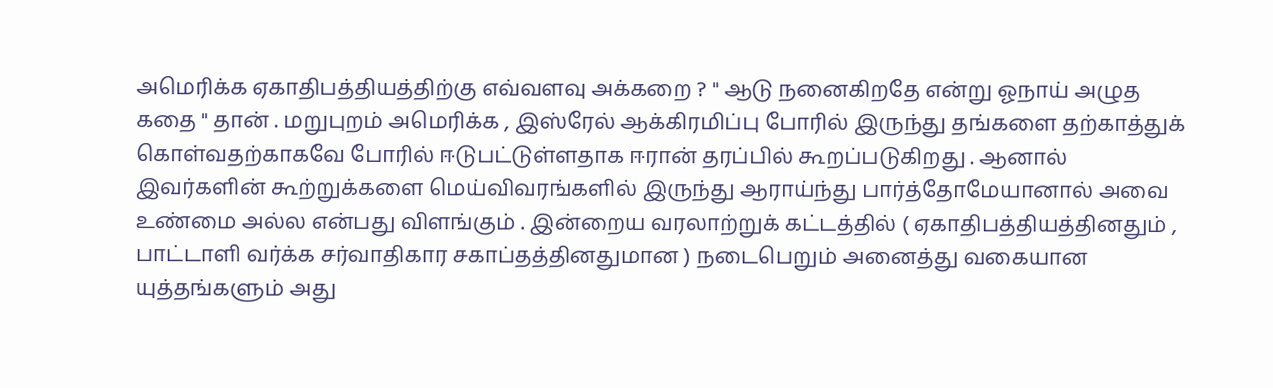அமெரிக்க ஏகாதிபத்தியத்திற்கு எவ்வளவு அக்கறை ? " ஆடு நனைகிறதே என்று ஓநாய் அழுத கதை " தான் . மறுபுறம் அமெரிக்க , இஸ்ரேல் ஆக்கிரமிப்பு போரில் இருந்து தங்களை தற்காத்துக் கொள்வதற்காகவே போரில் ஈடுபட்டுள்ளதாக ஈரான் தரப்பில் கூறப்படுகிறது . ஆனால் இவர்களின் கூற்றுக்களை மெய்விவரங்களில் இருந்து ஆராய்ந்து பார்த்தோமேயானால் அவை உண்மை அல்ல என்பது விளங்கும் . இன்றைய வரலாற்றுக் கட்டத்தில் ( ஏகாதிபத்தியத்தினதும் , பாட்டாளி வர்க்க சர்வாதிகார சகாப்தத்தினதுமான ) நடைபெறும் அனைத்து வகையான யுத்தங்களும் அது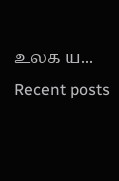உலக ய...
Recent posts